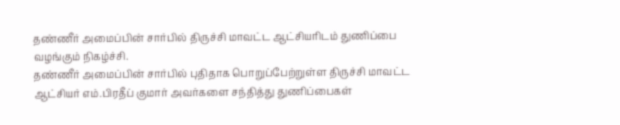தண்ணீர் அமைப்பின் சார்பில் திருச்சி மாவட்ட ஆட்சியரிடம் துணிப்பை வழங்கும் நிகழ்ச்சி.
தண்ணீர் அமைப்பின் சார்பில் புதிதாக பொறுப்பேற்றுள்ள திருச்சி மாவட்ட ஆட்சியர் எம்.பிரதீப் குமார் அவர்களை சந்தித்து துணிப்பைகள்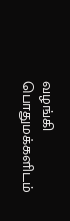வழங்கி பொதுமக்களிடம்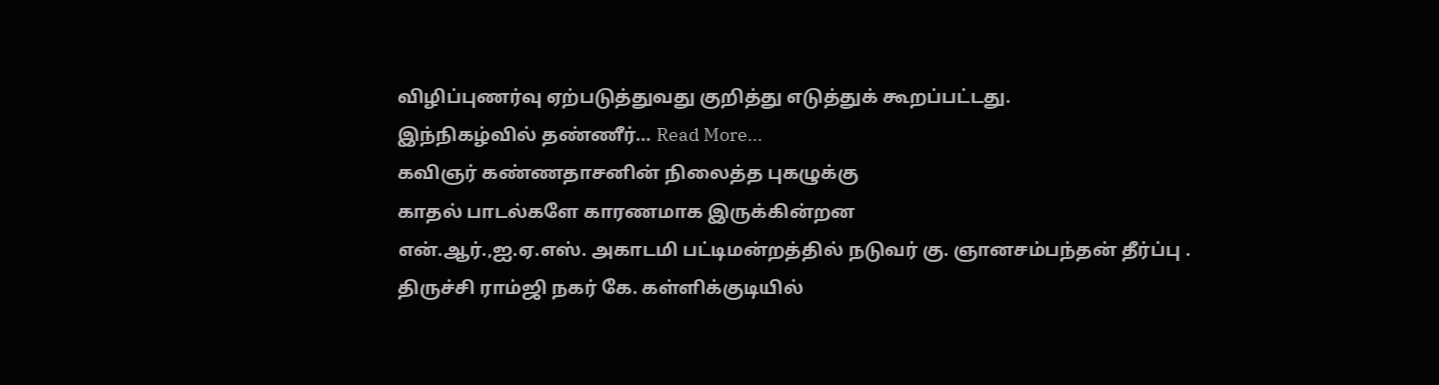விழிப்புணர்வு ஏற்படுத்துவது குறித்து எடுத்துக் கூறப்பட்டது.
இந்நிகழ்வில் தண்ணீர்… Read More...
கவிஞர் கண்ணதாசனின் நிலைத்த புகழுக்கு
காதல் பாடல்களே காரணமாக இருக்கின்றன
என்.ஆர்.,ஐ.ஏ.எஸ். அகாடமி பட்டிமன்றத்தில் நடுவர் கு. ஞானசம்பந்தன் தீர்ப்பு .
திருச்சி ராம்ஜி நகர் கே. கள்ளிக்குடியில்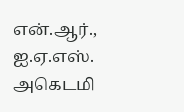என்.ஆர்., ஐ.ஏ.எஸ். அகெடமி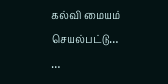கல்வி மையம் செயல்பட்டு…
…